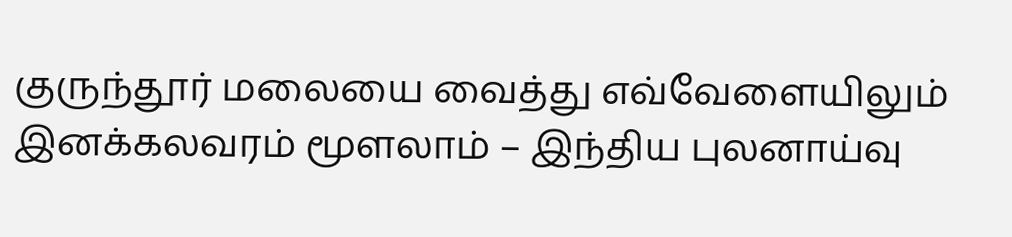குருந்தூர் மலையை வைத்து எவ்வேளையிலும் இனக்கலவரம் மூளலாம் – இந்திய புலனாய்வு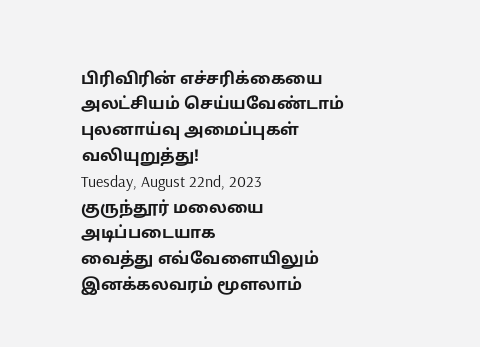பிரிவிரின் எச்சரிக்கையை அலட்சியம் செய்யவேண்டாம் புலனாய்வு அமைப்புகள் வலியுறுத்து!
Tuesday, August 22nd, 2023
குருந்தூர் மலையை அடிப்படையாக
வைத்து எவ்வேளையிலும் இனக்கலவரம் மூளலாம்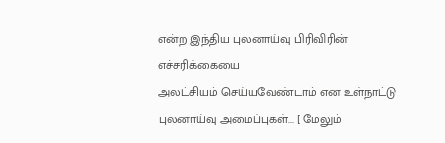என்ற இந்திய புலனாய்வு பிரிவிரின் எச்சரிக்கையை
அலட்சியம் செய்யவேண்டாம் என உள்நாட்டு புலனாய்வு அமைப்புகள்... [ மேலும்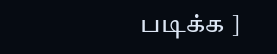படிக்க ]